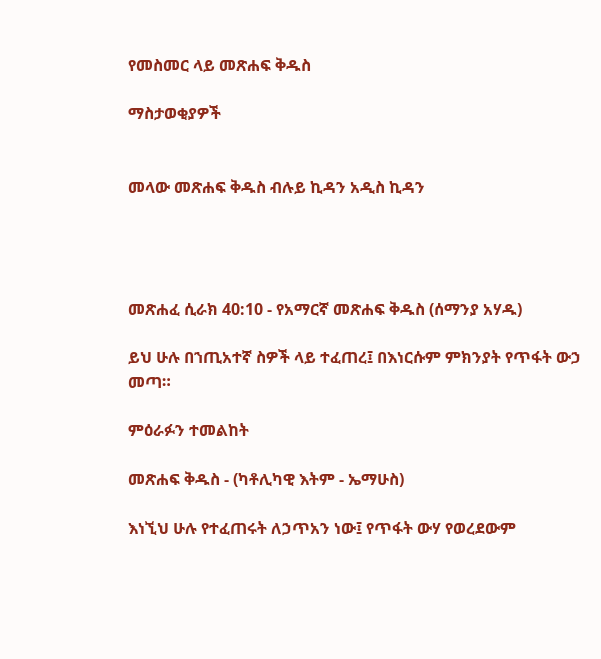የመስመር ላይ መጽሐፍ ቅዱስ

ማስታወቂያዎች


መላው መጽሐፍ ቅዱስ ብሉይ ኪዳን አዲስ ኪዳን




መጽሐፈ ሲራክ 40:10 - የአማርኛ መጽሐፍ ቅዱስ (ሰማንያ አሃዱ)

ይህ ሁሉ በኀጢአተኛ ስዎች ላይ ተፈጠረ፤ በእነርሱም ምክንያት የጥፋት ውኃ መጣ።

ምዕራፉን ተመልከት

መጽሐፍ ቅዱስ - (ካቶሊካዊ እትም - ኤማሁስ)

እነኚህ ሁሉ የተፈጠሩት ለኃጥአን ነው፤ የጥፋት ውሃ የወረደውም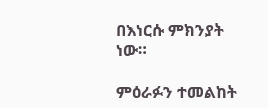በእነርሱ ምክንያት ነው።

ምዕራፉን ተመልከት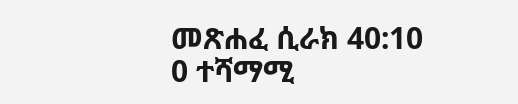መጽሐፈ ሲራክ 40:10
0 ተሻማሚ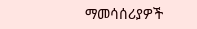ማመሳሰሪያዎች